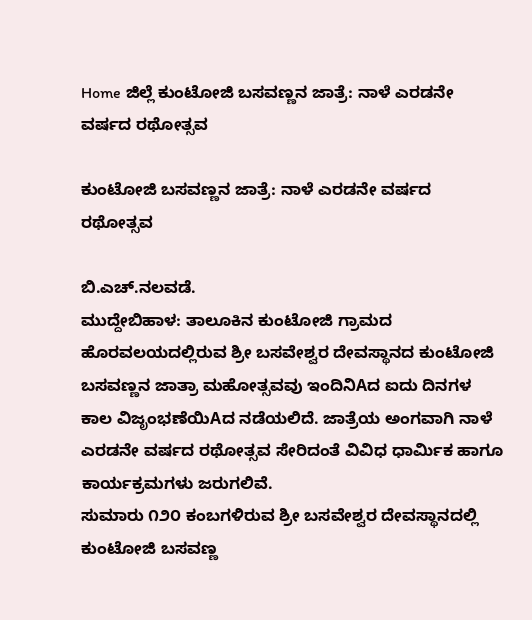Home ಜಿಲ್ಲೆ ಕುಂಟೋಜಿ ಬಸವಣ್ಣನ ಜಾತ್ರೆ: ನಾಳೆ ಎರಡನೇ ವರ್ಷದ ರಥೋತ್ಸವ

ಕುಂಟೋಜಿ ಬಸವಣ್ಣನ ಜಾತ್ರೆ: ನಾಳೆ ಎರಡನೇ ವರ್ಷದ ರಥೋತ್ಸವ

ಬಿ.ಎಚ್.ನಲವಡೆ.
ಮುದ್ದೇಬಿಹಾಳ: ತಾಲೂಕಿನ ಕುಂಟೋಜಿ ಗ್ರಾಮದ ಹೊರವಲಯದಲ್ಲಿರುವ ಶ್ರೀ ಬಸವೇಶ್ವರ ದೇವಸ್ಥಾನದ ಕುಂಟೋಜಿ ಬಸವಣ್ಣನ ಜಾತ್ರಾ ಮಹೋತ್ಸವವು ಇಂದಿನಿAದ ಐದು ದಿನಗಳ ಕಾಲ ವಿಜೃಂಭಣೆಯಿAದ ನಡೆಯಲಿದೆ. ಜಾತ್ರೆಯ ಅಂಗವಾಗಿ ನಾಳೆ ಎರಡನೇ ವರ್ಷದ ರಥೋತ್ಸವ ಸೇರಿದಂತೆ ವಿವಿಧ ಧಾರ್ಮಿಕ ಹಾಗೂ ಕಾರ್ಯಕ್ರಮಗಳು ಜರುಗಲಿವೆ.
ಸುಮಾರು ೧೨೦ ಕಂಬಗಳಿರುವ ಶ್ರೀ ಬಸವೇಶ್ವರ ದೇವಸ್ಥಾನದಲ್ಲಿ ಕುಂಟೋಜಿ ಬಸವಣ್ಣ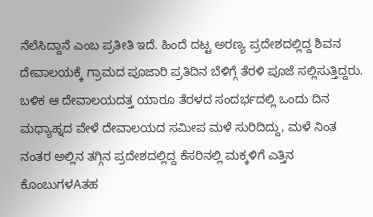ನೆಲೆಸಿದ್ದಾನೆ ಎಂಬ ಪ್ರತೀತಿ ಇದೆ. ಹಿಂದೆ ದಟ್ಟ ಅರಣ್ಯ ಪ್ರದೇಶದಲ್ಲಿದ್ದ ಶಿವನ ದೇವಾಲಯಕ್ಕೆ ಗ್ರಾಮದ ಪೂಜಾರಿ ಪ್ರತಿದಿನ ಬೆಳಿಗ್ಗೆ ತೆರಳಿ ಪೂಜೆ ಸಲ್ಲಿಸುತ್ತಿದ್ದರು. ಬಳಿಕ ಆ ದೇವಾಲಯದತ್ತ ಯಾರೂ ತೆರಳದ ಸಂದರ್ಭದಲ್ಲಿ ಒಂದು ದಿನ ಮಧ್ಯಾಹ್ನದ ವೇಳೆ ದೇವಾಲಯದ ಸಮೀಪ ಮಳೆ ಸುರಿದಿದ್ದು, ಮಳೆ ನಿಂತ ನಂತರ ಅಲ್ಲಿನ ತಗ್ಗಿನ ಪ್ರದೇಶದಲ್ಲಿದ್ದ ಕೆಸರಿನಲ್ಲಿ ಮಕ್ಕಳಿಗೆ ಎತ್ತಿನ ಕೊಂಬುಗಳAತಹ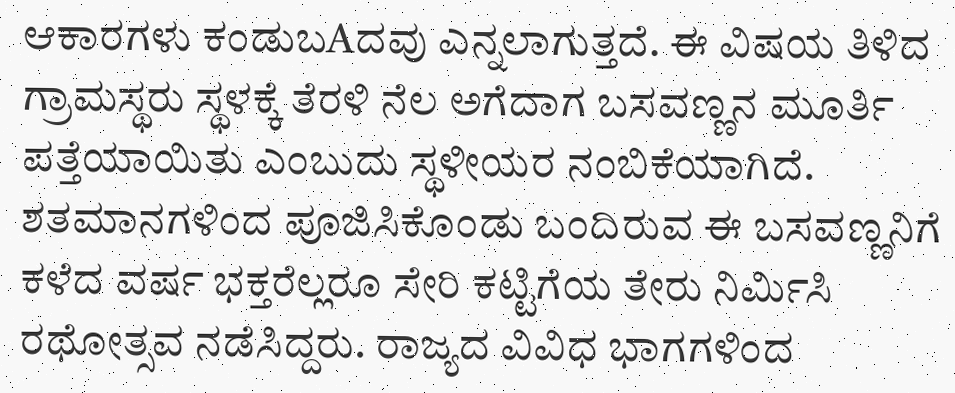ಆಕಾರಗಳು ಕಂಡುಬAದವು ಎನ್ನಲಾಗುತ್ತದೆ. ಈ ವಿಷಯ ತಿಳಿದ ಗ್ರಾಮಸ್ಥರು ಸ್ಥಳಕ್ಕೆ ತೆರಳಿ ನೆಲ ಅಗೆದಾಗ ಬಸವಣ್ಣನ ಮೂರ್ತಿ ಪತ್ತೆಯಾಯಿತು ಎಂಬುದು ಸ್ಥಳೀಯರ ನಂಬಿಕೆಯಾಗಿದೆ. ಶತಮಾನಗಳಿಂದ ಪೂಜಿಸಿಕೊಂಡು ಬಂದಿರುವ ಈ ಬಸವಣ್ಣನಿಗೆ ಕಳೆದ ವರ್ಷ ಭಕ್ತರೆಲ್ಲರೂ ಸೇರಿ ಕಟ್ಟಿಗೆಯ ತೇರು ನಿರ್ಮಿಸಿ ರಥೋತ್ಸವ ನಡೆಸಿದ್ದರು. ರಾಜ್ಯದ ವಿವಿಧ ಭಾಗಗಳಿಂದ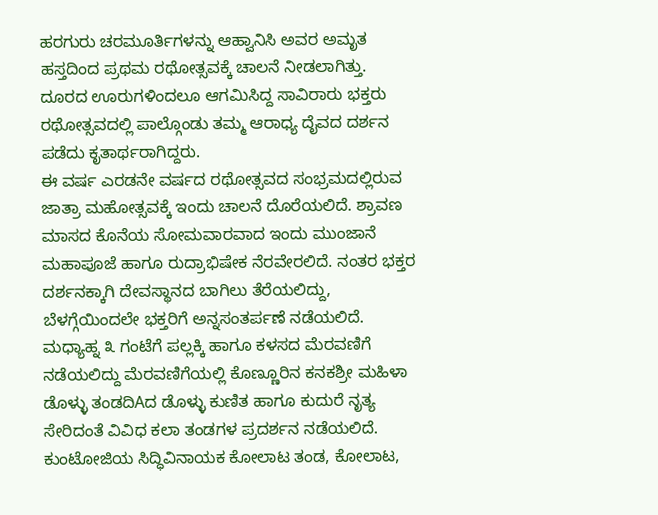ಹರಗುರು ಚರಮೂರ್ತಿಗಳನ್ನು ಆಹ್ವಾನಿಸಿ ಅವರ ಅಮೃತ ಹಸ್ತದಿಂದ ಪ್ರಥಮ ರಥೋತ್ಸವಕ್ಕೆ ಚಾಲನೆ ನೀಡಲಾಗಿತ್ತು. ದೂರದ ಊರುಗಳಿಂದಲೂ ಆಗಮಿಸಿದ್ದ ಸಾವಿರಾರು ಭಕ್ತರು ರಥೋತ್ಸವದಲ್ಲಿ ಪಾಲ್ಗೊಂಡು ತಮ್ಮ ಆರಾಧ್ಯ ದೈವದ ದರ್ಶನ ಪಡೆದು ಕೃತಾರ್ಥರಾಗಿದ್ದರು.
ಈ ವರ್ಷ ಎರಡನೇ ವರ್ಷದ ರಥೋತ್ಸವದ ಸಂಭ್ರಮದಲ್ಲಿರುವ ಜಾತ್ರಾ ಮಹೋತ್ಸವಕ್ಕೆ ಇಂದು ಚಾಲನೆ ದೊರೆಯಲಿದೆ. ಶ್ರಾವಣ ಮಾಸದ ಕೊನೆಯ ಸೋಮವಾರವಾದ ಇಂದು ಮುಂಜಾನೆ ಮಹಾಪೂಜೆ ಹಾಗೂ ರುದ್ರಾಭಿಷೇಕ ನೆರವೇರಲಿದೆ. ನಂತರ ಭಕ್ತರ ದರ್ಶನಕ್ಕಾಗಿ ದೇವಸ್ಥಾನದ ಬಾಗಿಲು ತೆರೆಯಲಿದ್ದು, ಬೆಳಗ್ಗೆಯಿಂದಲೇ ಭಕ್ತರಿಗೆ ಅನ್ನಸಂತರ್ಪಣೆ ನಡೆಯಲಿದೆ.
ಮಧ್ಯಾಹ್ನ ೩ ಗಂಟೆಗೆ ಪಲ್ಲಕ್ಕಿ ಹಾಗೂ ಕಳಸದ ಮೆರವಣಿಗೆ ನಡೆಯಲಿದ್ದು ಮೆರವಣಿಗೆಯಲ್ಲಿ ಕೊಣ್ಣೂರಿನ ಕನಕಶ್ರೀ ಮಹಿಳಾ ಡೊಳ್ಳು ತಂಡದಿAದ ಡೊಳ್ಳು ಕುಣಿತ ಹಾಗೂ ಕುದುರೆ ನೃತ್ಯ ಸೇರಿದಂತೆ ವಿವಿಧ ಕಲಾ ತಂಡಗಳ ಪ್ರದರ್ಶನ ನಡೆಯಲಿದೆ. ಕುಂಟೋಜಿಯ ಸಿದ್ಧಿವಿನಾಯಕ ಕೋಲಾಟ ತಂಡ, ಕೋಲಾಟ,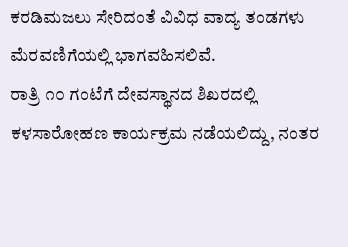ಕರಡಿಮಜಲು ಸೇರಿದಂತೆ ವಿವಿಧ ವಾದ್ಯ ತಂಡಗಳು ಮೆರವಣಿಗೆಯಲ್ಲಿ ಭಾಗವಹಿಸಲಿವೆ.
ರಾತ್ರಿ ೧೦ ಗಂಟೆಗೆ ದೇವಸ್ಥಾನದ ಶಿಖರದಲ್ಲಿ ಕಳಸಾರೋಹಣ ಕಾರ್ಯಕ್ರಮ ನಡೆಯಲಿದ್ದು, ನಂತರ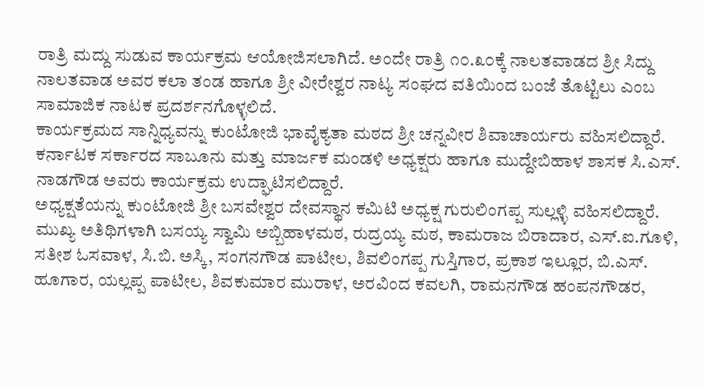ರಾತ್ರಿ ಮದ್ದು ಸುಡುವ ಕಾರ್ಯಕ್ರಮ ಆಯೋಜಿಸಲಾಗಿದೆ. ಅಂದೇ ರಾತ್ರಿ ೧೦.೩೦ಕ್ಕೆ ನಾಲತವಾಡದ ಶ್ರೀ ಸಿದ್ದು ನಾಲತವಾಡ ಅವರ ಕಲಾ ತಂಡ ಹಾಗೂ ಶ್ರೀ ವೀರೇಶ್ವರ ನಾಟ್ಯ ಸಂಘದ ವತಿಯಿಂದ ಬಂಜೆ ತೊಟ್ಟಿಲು ಎಂಬ ಸಾಮಾಜಿಕ ನಾಟಕ ಪ್ರದರ್ಶನಗೊಳ್ಳಲಿದೆ.
ಕಾರ್ಯಕ್ರಮದ ಸಾನ್ನಿಧ್ಯವನ್ನು ಕುಂಟೋಜಿ ಭಾವೈಕ್ಯತಾ ಮಠದ ಶ್ರೀ ಚನ್ನವೀರ ಶಿವಾಚಾರ್ಯರು ವಹಿಸಲಿದ್ದಾರೆ. ಕರ್ನಾಟಕ ಸರ್ಕಾರದ ಸಾಬೂನು ಮತ್ತು ಮಾರ್ಜಕ ಮಂಡಳಿ ಅಧ್ಯಕ್ಷರು ಹಾಗೂ ಮುದ್ದೇಬಿಹಾಳ ಶಾಸಕ ಸಿ.ಎಸ್. ನಾಡಗೌಡ ಅವರು ಕಾರ್ಯಕ್ರಮ ಉದ್ಘಾಟಿಸಲಿದ್ದಾರೆ.
ಅಧ್ಯಕ್ಷತೆಯನ್ನು ಕುಂಟೋಜಿ ಶ್ರೀ ಬಸವೇಶ್ವರ ದೇವಸ್ಥಾನ ಕಮಿಟಿ ಅಧ್ಯಕ್ಷ ಗುರುಲಿಂಗಪ್ಪ ಸುಲ್ಲಳ್ಳಿ ವಹಿಸಲಿದ್ದಾರೆ.
ಮುಖ್ಯ ಅತಿಥಿಗಳಾಗಿ ಬಸಯ್ಯ ಸ್ವಾಮಿ ಅಬ್ಬಿಹಾಳಮಠ, ರುದ್ರಯ್ಯ ಮಠ, ಕಾಮರಾಜ ಬಿರಾದಾರ, ಎಸ್.ಐ.ಗೂಳಿ, ಸತೀಶ ಓಸವಾಳ, ಸಿ.ಬಿ. ಅಸ್ಕಿ, ಸಂಗನಗೌಡ ಪಾಟೀಲ, ಶಿವಲಿಂಗಪ್ಪ ಗುಸ್ತಿಗಾರ, ಪ್ರಕಾಶ ಇಲ್ಲೂರ, ಬಿ.ಎಸ್. ಹೂಗಾರ, ಯಲ್ಲಪ್ಪ ಪಾಟೀಲ, ಶಿವಕುಮಾರ ಮುರಾಳ, ಅರವಿಂದ ಕವಲಗಿ, ರಾಮನಗೌಡ ಹಂಪನಗೌಡರ,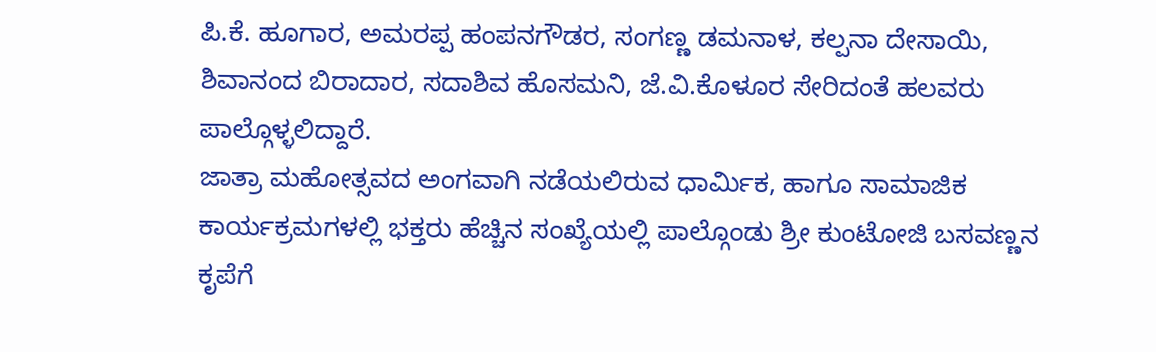ಪಿ.ಕೆ. ಹೂಗಾರ, ಅಮರಪ್ಪ ಹಂಪನಗೌಡರ, ಸಂಗಣ್ಣ ಡಮನಾಳ, ಕಲ್ಪನಾ ದೇಸಾಯಿ, ಶಿವಾನಂದ ಬಿರಾದಾರ, ಸದಾಶಿವ ಹೊಸಮನಿ, ಜೆ.ವಿ.ಕೊಳೂರ ಸೇರಿದಂತೆ ಹಲವರು ಪಾಲ್ಗೊಳ್ಳಲಿದ್ದಾರೆ.
ಜಾತ್ರಾ ಮಹೋತ್ಸವದ ಅಂಗವಾಗಿ ನಡೆಯಲಿರುವ ಧಾರ್ಮಿಕ, ಹಾಗೂ ಸಾಮಾಜಿಕ ಕಾರ್ಯಕ್ರಮಗಳಲ್ಲಿ ಭಕ್ತರು ಹೆಚ್ಚಿನ ಸಂಖ್ಯೆಯಲ್ಲಿ ಪಾಲ್ಗೊಂಡು ಶ್ರೀ ಕುಂಟೋಜಿ ಬಸವಣ್ಣನ ಕೃಪೆಗೆ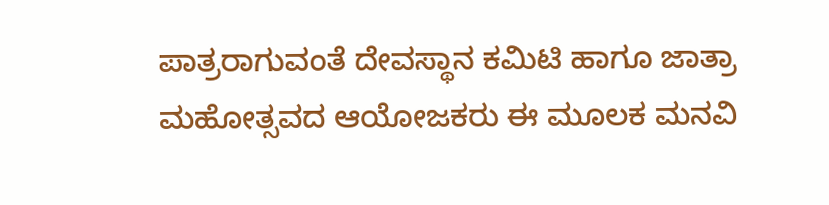ಪಾತ್ರರಾಗುವಂತೆ ದೇವಸ್ಥಾನ ಕಮಿಟಿ ಹಾಗೂ ಜಾತ್ರಾ ಮಹೋತ್ಸವದ ಆಯೋಜಕರು ಈ ಮೂಲಕ ಮನವಿ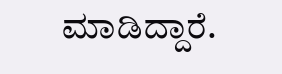ಮಾಡಿದ್ದಾರೆ.